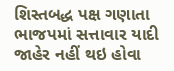શિસ્તબદ્ધ પક્ષ ગણાતા ભાજપમાં સત્તાવાર યાદી જાહેર નહીં થઇ હોવા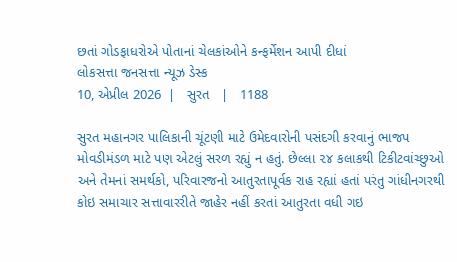છતાં ગોડફાધરોએ પોતાનાં ચેલકાંઓને કન્ફર્મેશન આપી દીધાં
લોકસત્તા જનસત્તા ન્યૂઝ ડેસ્ક
10, એપ્રીલ 2026  |   સુરત   |   1188

સુરત મહાનગર પાલિકાની ચૂંટણી માટે ઉમેદવારોની પસંદગી કરવાનું ભાજપ મોવડીમંડળ માટે પણ એટલું સરળ રહ્યું ન હતું. છેલ્લા ૨૪ કલાકથી ટિકીટવાંચ્છુઓ અને તેમનાં સમર્થકો, પરિવારજનો આતુરતાપૂર્વક રાહ રહ્યાં હતાં પરંતુ ગાંધીનગરથી કોઇ સમાચાર સત્તાવારરીતે જાહેર નહીં કરતાં આતુરતા વધી ગઇ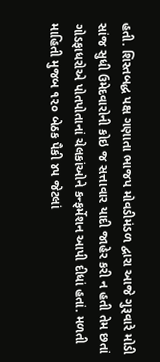હતી. શિસ્તબદ્ધ પક્ષ ગણાતા ભાજપ મોવડીમંડળ દ્વારા આજે ગુરૂવારે મોડી સાંજ સુધી ઉમેદવારોની કોઇ જ સત્તાવાર યાદી જાહેર કરી ન હતી તેમ છતાં ગોડફાધરોએ પોતપોતાનાં ચેલકાંઓને કન્ફર્મેશન આપી દીધાં હતાં. મળતી માહિતી મુજબ ૧૨૦ બેઠક પૈકી ૪૫ જેટલાં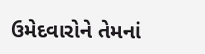ઉમેદવારોને તેમનાં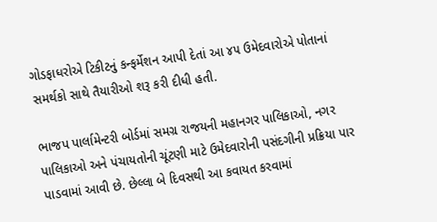ગોડફાધરોએ ટિકીટનું કન્ફર્મેશન આપી દેતાં આ ૪૫ ઉમેદવારોએ પોતાનાં સમર્થકો સાથે તૈયારીઓ શરૂ કરી દીધી હતી.

ભાજપ પાર્લામેન્ટરી બોર્ડમાં સમગ્ર રાજયની મહાનગર પાલિકાઓ, નગર પાલિકાઓ અને પંચાયતોની ચૂંટણી માટે ઉમેદવારોની પસંદગીની પ્રક્રિયા પાર પાડવામાં આવી છે. છેલ્લા બે દિવસથી આ કવાયત કરવામાં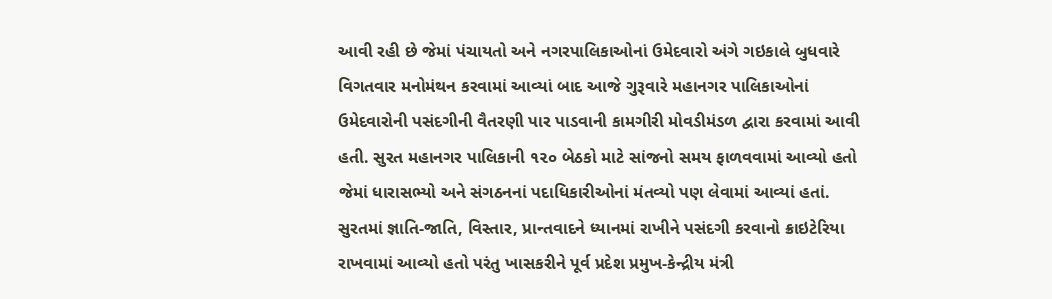આવી રહી છે જેમાં પંચાયતો અને નગરપાલિકાઓનાં ઉમેદવારો અંગે ગઇકાલે બુધવારે વિગતવાર મનોમંથન કરવામાં આવ્યાં બાદ આજે ગુરૂવારે મહાનગર પાલિકાઓનાં ઉમેદવારોની પસંદગીની વૈતરણી પાર પાડવાની કામગીરી મોવડીમંડળ દ્વારા કરવામાં આવી હતી. સુરત મહાનગર પાલિકાની ૧૨૦ બેઠકો માટે સાંજનો સમય ફાળવવામાં આવ્યો હતો જેમાં ધારાસભ્યો અને સંગઠનનાં પદાધિકારીઓનાં મંતવ્યો પણ લેવામાં આવ્યાં હતાં. સુરતમાં જ્ઞાતિ-જાતિ, વિસ્તાર, પ્રાન્તવાદને ધ્યાનમાં રાખીને પસંદગી કરવાનો ક્રાઇટેરિયા રાખવામાં આવ્યો હતો પરંતુ ખાસકરીને પૂર્વ પ્રદેશ પ્રમુખ-કેન્દ્રીય મંત્રી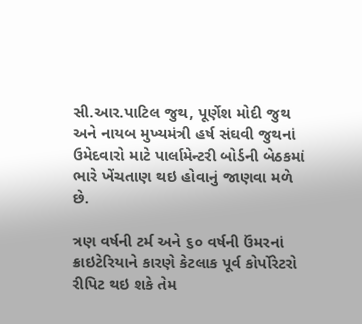સી.આર.પાટિલ જુથ, પૂર્ણેશ મોદી જુથ અને નાયબ મુખ્યમંત્રી હર્ષ સંઘવી જુથનાં ઉમેદવારો માટે પાર્લામેન્ટરી બોર્ડની બેઠકમાં ભારે ખેંચતાણ થઇ હોવાનું જાણવા મળે છે.

ત્રણ વર્ષની ટર્મ અને ૬૦ વર્ષની ઉંમરનાં ક્રાઇટેરિયાને કારણે કેટલાક પૂર્વ કોર્પોરેટરો રીપિટ થઇ શકે તેમ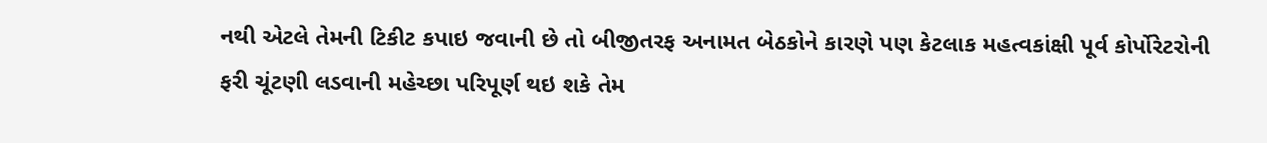નથી એટલે તેમની ટિકીટ કપાઇ જવાની છે તો બીજીતરફ અનામત બેઠકોને કારણે પણ કેટલાક મહત્વકાંક્ષી પૂર્વ કોર્પોરેટરોની ફરી ચૂંટણી લડવાની મહેચ્છા પરિપૂર્ણ થઇ શકે તેમ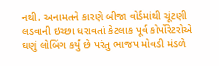નથી. અનામતને કારણે બીજા વોર્ડમાંથી ચૂંટણી લડવાની ઇચ્છા ધરાવતાં કેટલાક પૂર્વ કોર્પોરેટરોએ ઘણું લોબિંગ કર્યું છે પરંતુ ભાજપ મોવડી મંડળે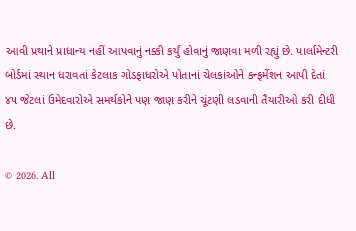આવી પ્રથાને પ્રાધાન્ય નહીં આપવાનું નક્કી કર્યું હોવાનું જાણવા મળી રહ્યું છે. પાર્લામેન્ટરી બોર્ડમાં સ્થાન ધરાવતાં કેટલાક ગોડફાધરોએ પોતાનાં ચેલકાંઓને કન્ફર્મેશન આપી દેતાં ૪૫ જેટલાં ઉમેદવારોએ સમર્થકોને પણ જાણ કરીને ચૂંટણી લડવાની તૈયારીઓ કરી દીધી છે.

© 2026. All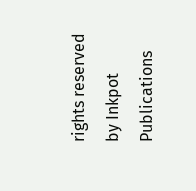rights reserved by Inkpot Publications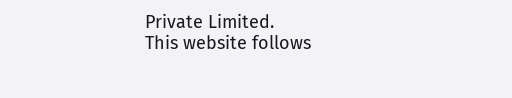Private Limited.
This website follows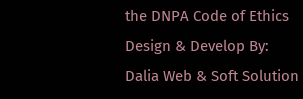the DNPA Code of Ethics
Design & Develop By:
Dalia Web & Soft Solution